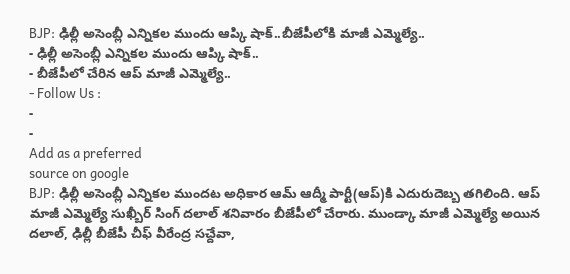BJP: ఢిల్లీ అసెంబ్లీ ఎన్నికల ముందు ఆప్కి షాక్..బీజేపీలోకి మాజీ ఎమ్మెల్యే..
- ఢిల్లీ అసెంబ్లీ ఎన్నికల ముందు ఆప్కి షాక్..
- బీజేపీలో చేరిన ఆప్ మాజీ ఎమ్మెల్యే..
- Follow Us :
-
-
Add as a preferred
source on google
BJP: ఢిల్లీ అసెంబ్లీ ఎన్నికల ముందట అధికార ఆమ్ ఆద్మీ పార్టీ(ఆప్)కి ఎదురుదెబ్బ తగిలింది. ఆప్ మాజీ ఎమ్మెల్యే సుఖ్బీర్ సింగ్ దలాల్ శనివారం బీజేపీలో చేరారు. ముండ్కా మాజీ ఎమ్మెల్యే అయిన దలాల్, ఢిల్లీ బీజేపీ చీఫ్ వీరేంద్ర సచ్దేవా,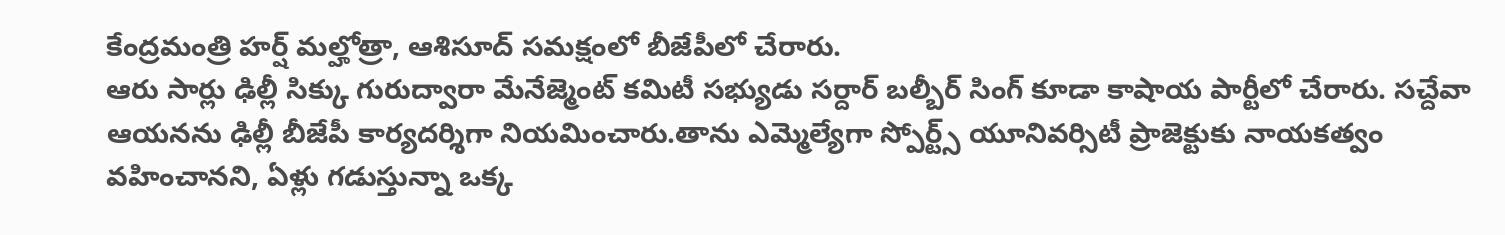కేంద్రమంత్రి హర్ష్ మల్హోత్రా, ఆశిసూద్ సమక్షంలో బీజేపీలో చేరారు.
ఆరు సార్లు ఢిల్లీ సిక్కు గురుద్వారా మేనేజ్మెంట్ కమిటీ సభ్యుడు సర్దార్ బల్బీర్ సింగ్ కూడా కాషాయ పార్టీలో చేరారు. సచ్దేవా ఆయనను ఢిల్లీ బీజేపీ కార్యదర్శిగా నియమించారు.తాను ఎమ్మెల్యేగా స్పోర్ట్స్ యూనివర్సిటీ ప్రాజెక్టుకు నాయకత్వం వహించానని, ఏళ్లు గడుస్తున్నా ఒక్క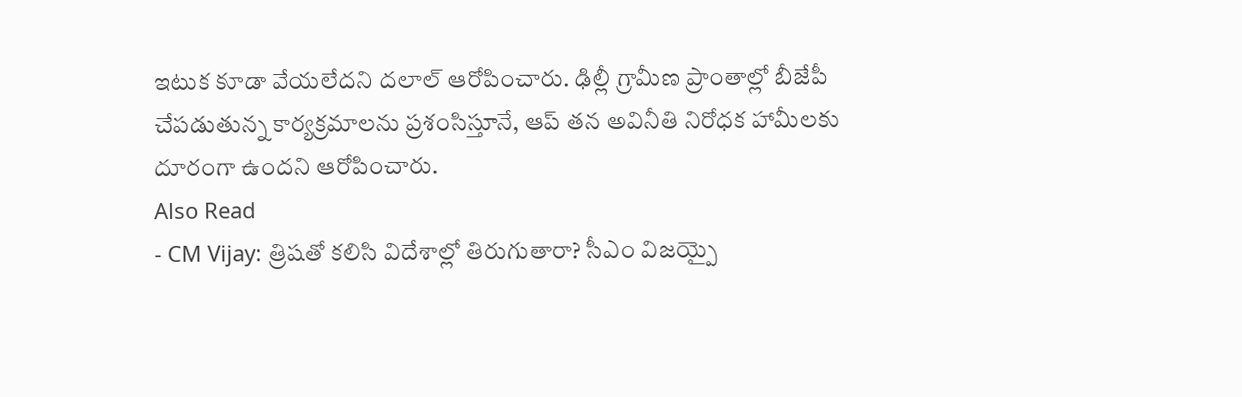ఇటుక కూడా వేయలేదని దలాల్ ఆరోపించారు. ఢిల్లీ గ్రామీణ ప్రాంతాల్లో బీజేపీ చేపడుతున్న కార్యక్రమాలను ప్రశంసిస్తూనే, ఆప్ తన అవినీతి నిరోధక హామీలకు దూరంగా ఉందని ఆరోపించారు.
Also Read
- CM Vijay: త్రిషతో కలిసి విదేశాల్లో తిరుగుతారా? సీఎం విజయ్పై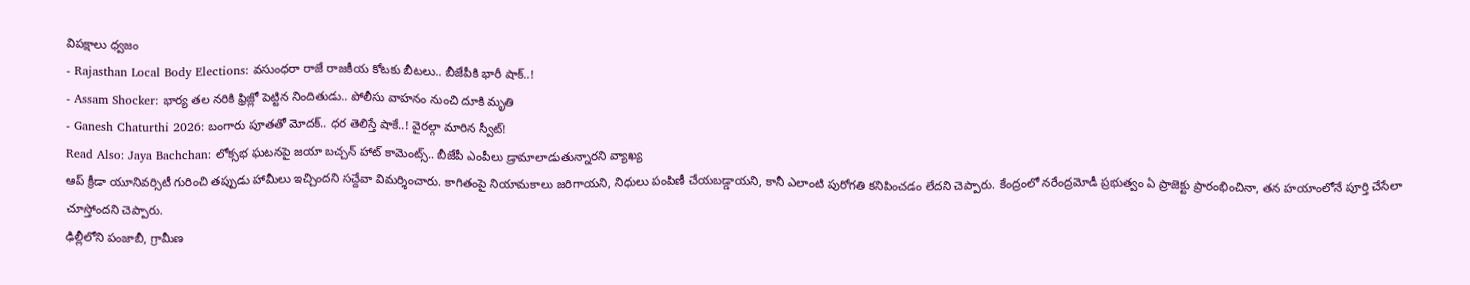విపక్షాలు ధ్వజం
- Rajasthan Local Body Elections: వసుంధరా రాజే రాజకీయ కోటకు బీటలు.. బీజేపీకి భారీ షాక్..!
- Assam Shocker: భార్య తల నరికి ఫ్రిజ్లో పెట్టిన నిందితుడు.. పోలీసు వాహనం నుంచి దూకి మృతి
- Ganesh Chaturthi 2026: బంగారు పూతతో మోదక్.. ధర తెలిస్తే షాకే..! వైరల్గా మారిన స్వీట్!
Read Also: Jaya Bachchan: లోక్సభ ఘటనపై జయా బచ్చన్ హాట్ కామెంట్స్.. బీజేపీ ఎంపీలు డ్రామాలాడుతున్నారని వ్యాఖ్య
ఆప్ క్రీడా యూనివర్సిటీ గురించి తప్పుడు హామీలు ఇచ్చిందని సచ్దేవా విమర్శించారు. కాగితంపై నియామకాలు జరిగాయని, నిధులు పంపిణీ చేయబడ్డాయని, కానీ ఎలాంటి పురోగతి కనిపించడం లేదని చెప్పారు. కేంద్రంలో నరేంద్రమోడీ ప్రభుత్వం ఏ ప్రాజెక్టు ప్రారంభించినా, తన హయాంలోనే పూర్తి చేసేలా చూస్తోందని చెప్పారు.
ఢిల్లీలోని పంజాబీ, గ్రామీణ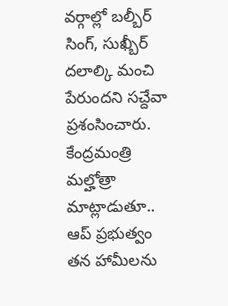వర్గాల్లో బల్బీర్ సింగ్, సుఖ్బీర్ దలాల్కి మంచి పేరుందని సచ్దేవా ప్రశంసించారు. కేంద్రమంత్రి మల్హోత్రా మాట్లాడుతూ.. ఆప్ ప్రభుత్వం తన హామీలను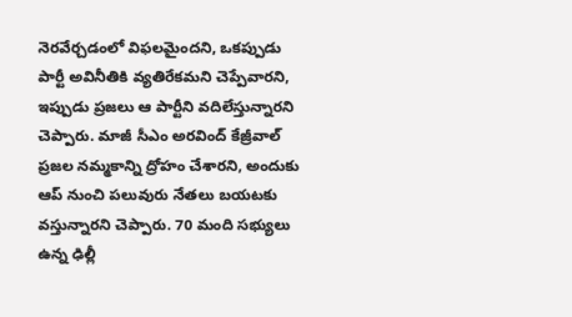నెరవేర్చడంలో విఫలమైందని, ఒకప్పుడు పార్టీ అవినీతికి వ్యతిరేకమని చెప్పేవారని, ఇప్పుడు ప్రజలు ఆ పార్టీని వదిలేస్తున్నారని చెప్పారు. మాజీ సీఎం అరవింద్ కేజ్రీవాల్ ప్రజల నమ్మకాన్ని ద్రోహం చేశారని, అందుకు ఆప్ నుంచి పలువురు నేతలు బయటకు వస్తున్నారని చెప్పారు. 70 మంది సభ్యులు ఉన్న ఢిల్లీ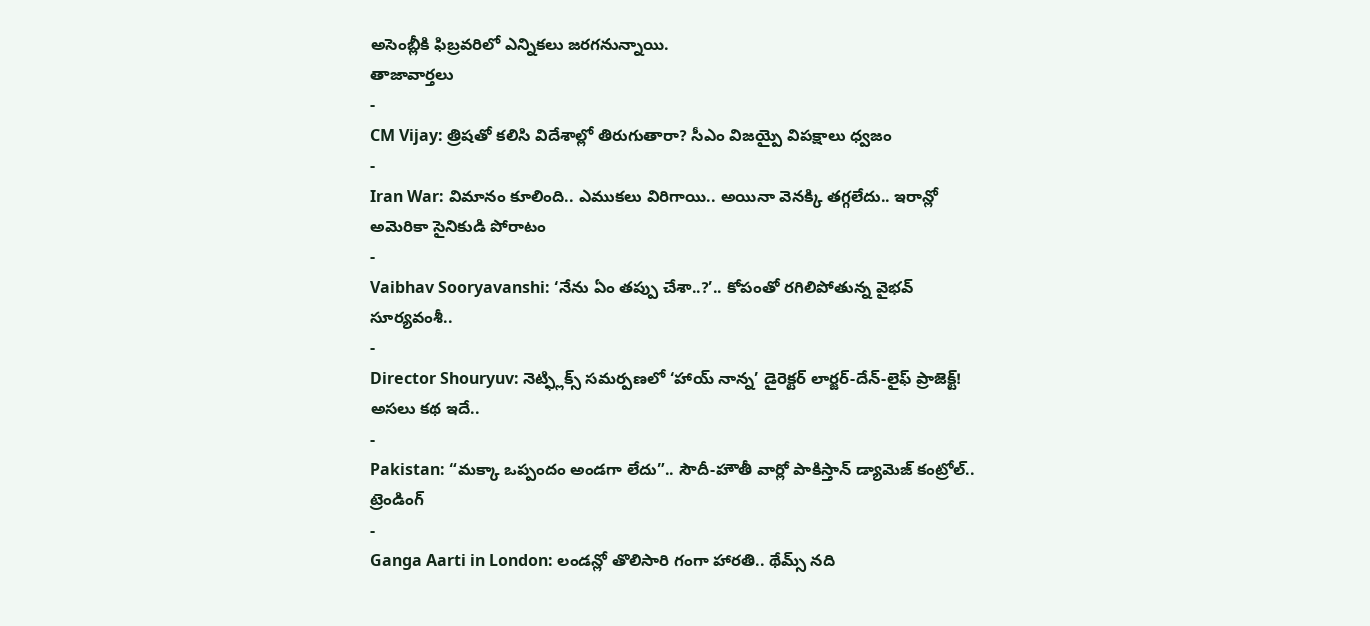అసెంబ్లీకి ఫిబ్రవరిలో ఎన్నికలు జరగనున్నాయి.
తాజావార్తలు
-
CM Vijay: త్రిషతో కలిసి విదేశాల్లో తిరుగుతారా? సీఎం విజయ్పై విపక్షాలు ధ్వజం
-
Iran War: విమానం కూలింది.. ఎముకలు విరిగాయి.. అయినా వెనక్కి తగ్గలేదు.. ఇరాన్లో అమెరికా సైనికుడి పోరాటం
-
Vaibhav Sooryavanshi: ‘నేను ఏం తప్పు చేశా..?’.. కోపంతో రగిలిపోతున్న వైభవ్ సూర్యవంశీ..
-
Director Shouryuv: నెట్ఫ్లిక్స్ సమర్పణలో ‘హాయ్ నాన్న’ డైరెక్టర్ లార్జర్-దేన్-లైఫ్ ప్రాజెక్ట్! అసలు కథ ఇదే..
-
Pakistan: “మక్కా ఒప్పందం అండగా లేదు”.. సౌదీ-హౌతీ వార్లో పాకిస్తాన్ డ్యామెజ్ కంట్రోల్..
ట్రెండింగ్
-
Ganga Aarti in London: లండన్లో తొలిసారి గంగా హారతి.. థేమ్స్ నది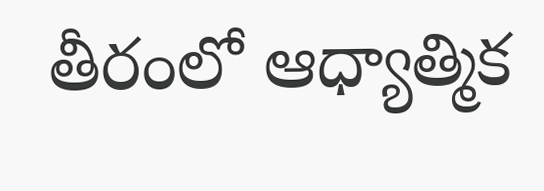తీరంలో ఆధ్యాత్మిక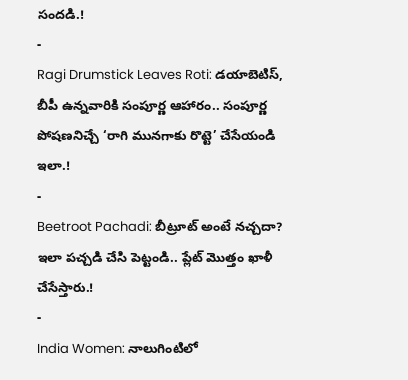సందడి.!
-
Ragi Drumstick Leaves Roti: డయాబెటిస్, బీపీ ఉన్నవారికి సంపూర్ణ ఆహారం.. సంపూర్ణ పోషణనిచ్చే ‘రాగి మునగాకు రొట్టె’ చేసేయండి ఇలా.!
-
Beetroot Pachadi: బీట్రూట్ అంటే నచ్చదా? ఇలా పచ్చడి చేసి పెట్టండి.. ప్లేట్ మొత్తం ఖాళీ చేసేస్తారు.!
-
India Women: నాలుగింటిలో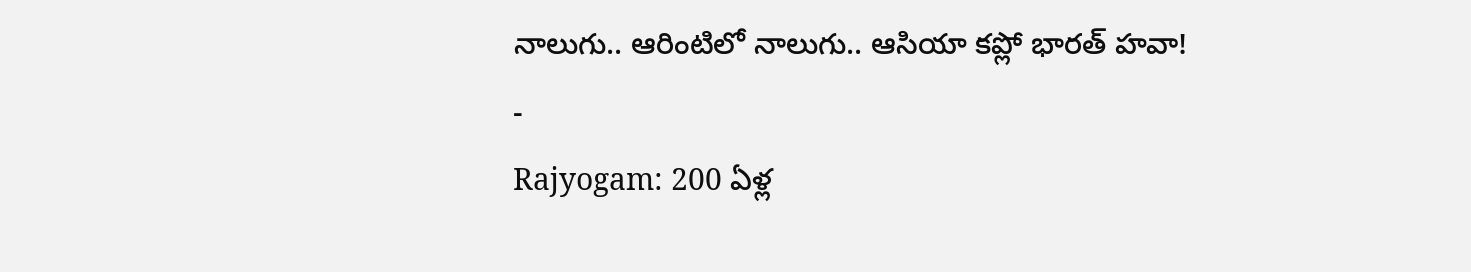నాలుగు.. ఆరింటిలో నాలుగు.. ఆసియా కప్లో భారత్ హవా!
-
Rajyogam: 200 ఏళ్ల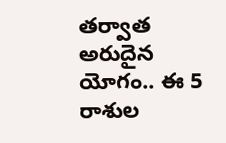తర్వాత అరుదైన యోగం.. ఈ 5 రాశుల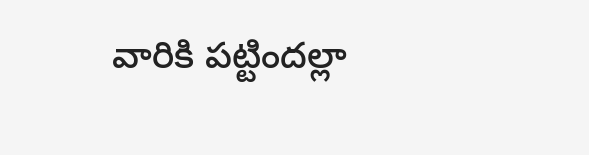వారికి పట్టిందల్లా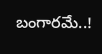బంగారమే..!